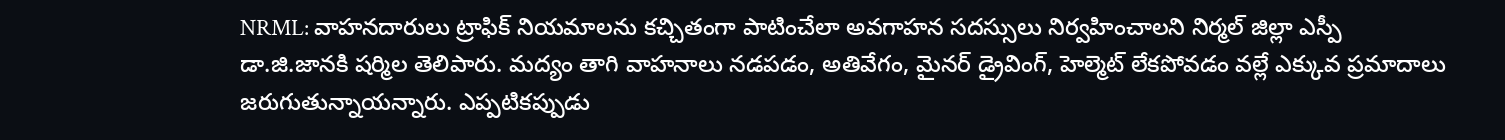NRML: వాహనదారులు ట్రాఫిక్ నియమాలను కచ్చితంగా పాటించేలా అవగాహన సదస్సులు నిర్వహించాలని నిర్మల్ జిల్లా ఎస్పీ డా.జి.జానకి షర్మిల తెలిపారు. మద్యం తాగి వాహనాలు నడపడం, అతివేగం, మైనర్ డ్రైవింగ్, హెల్మెట్ లేకపోవడం వల్లే ఎక్కువ ప్రమాదాలు జరుగుతున్నాయన్నారు. ఎప్పటికప్పుడు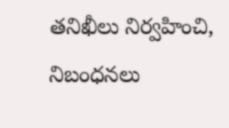తనిఖీలు నిర్వహించి, నిబంధనలు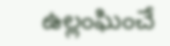ఉల్లంఘించే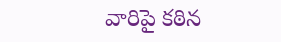వారిపై కఠిన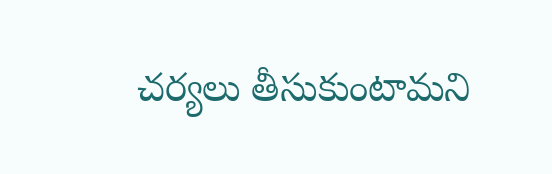చర్యలు తీసుకుంటామని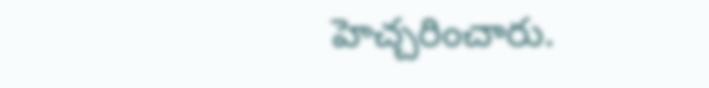హెచ్చరించారు.